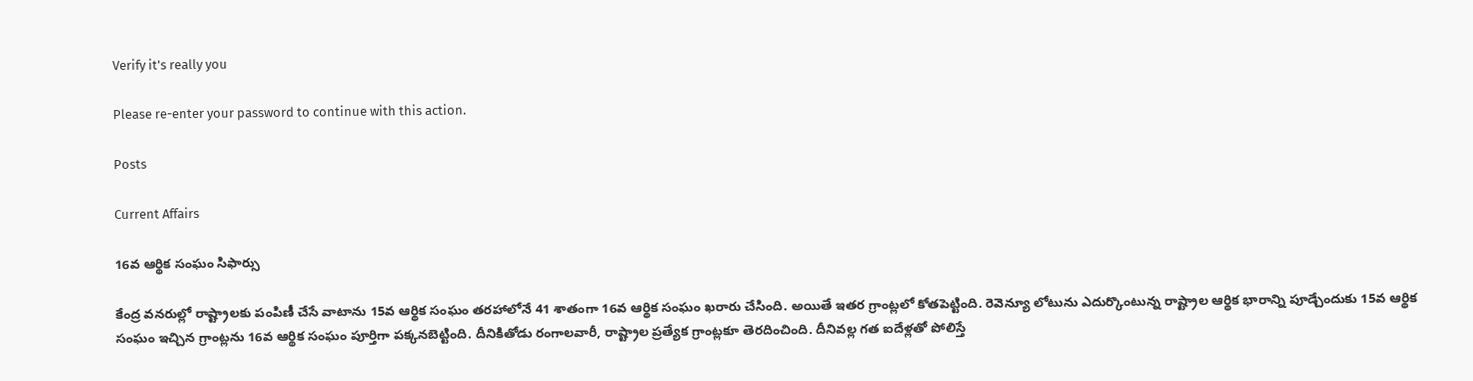Verify it's really you

Please re-enter your password to continue with this action.

Posts

Current Affairs

16వ ఆర్థిక సంఘం సిఫార్సు

కేంద్ర వనరుల్లో రాష్ట్రాలకు పంపిణీ చేసే వాటాను 15వ ఆర్థిక సంఘం తరహాలోనే 41 శాతంగా 16వ ఆర్థిక సంఘం ఖరారు చేసింది. అయితే ఇతర గ్రాంట్లలో కోతపెట్టింది. రెవెన్యూ లోటును ఎదుర్కొంటున్న రాష్ట్రాల ఆర్థిక భారాన్ని పూడ్చేందుకు 15వ ఆర్థిక సంఘం ఇచ్చిన గ్రాంట్లను 16వ ఆర్థిక సంఘం పూర్తిగా పక్కనబెట్టింది. దీనికితోడు రంగాలవారీ, రాష్ట్రాల ప్రత్యేక గ్రాంట్లకూ తెరదించింది. దీనివల్ల గత ఐదేళ్లతో పోలిస్తే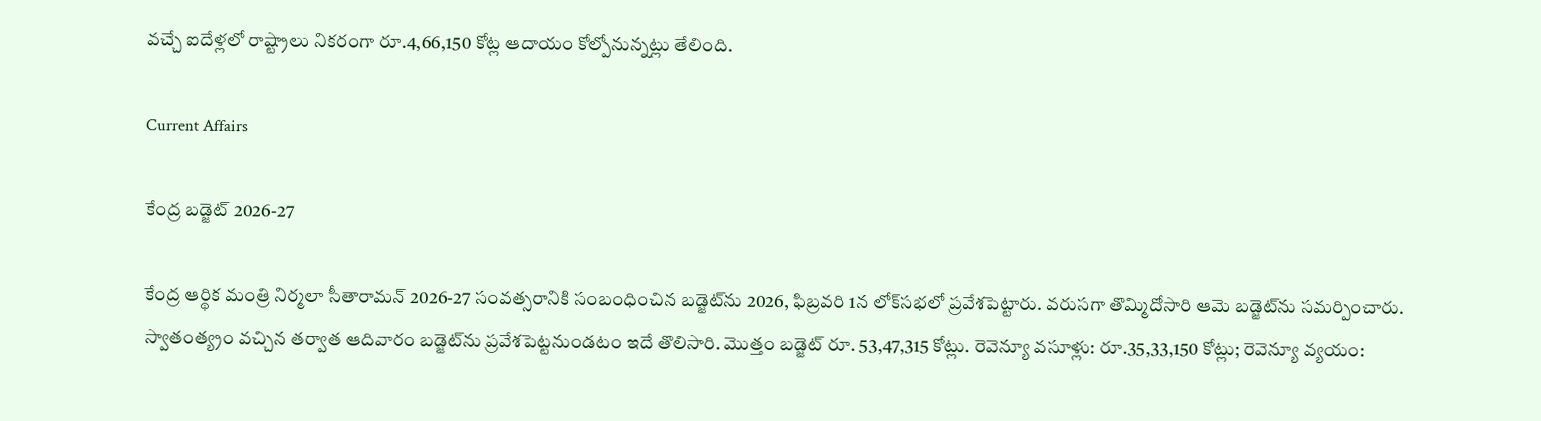వచ్చే ఐదేళ్లలో రాష్ట్రాలు నికరంగా రూ.4,66,150 కోట్ల ఆదాయం కోల్పోనున్నట్లు తేలింది.

Current Affairs

కేంద్ర బడ్జెట్‌ 2026-27

కేంద్ర ఆర్థిక మంత్రి నిర్మలా సీతారామన్‌ 2026-27 సంవత్సరానికి సంబంధించిన బడ్జెట్‌ను 2026, ఫిబ్రవరి 1న లోక్‌సభలో ప్రవేశపెట్టారు. వరుసగా తొమ్మిదోసారి ఆమె బడ్జెట్‌ను సమర్పించారు. స్వాతంత్య్రం వచ్చిన తర్వాత ఆదివారం బడ్జెట్‌ను ప్రవేశపెట్టనుండటం ఇదే తొలిసారి. మొత్తం బడ్జెట్‌ రూ. 53,47,315 కోట్లు. రెవెన్యూ వసూళ్లు: రూ.35,33,150 కోట్లు; రెవెన్యూ వ్యయం: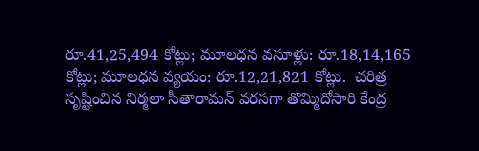రూ.41,25,494 కోట్లు; మూలధన వసూళ్లు: రూ.18,14,165 కోట్లు; మూలధన వ్యయం: రూ.12,21,821 కోట్లు.  చరిత్ర సృష్టించిన నిర్మలా సీతారామన్‌ వరసగా తొమ్మిదోసారి కేంద్ర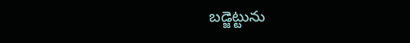బడ్జెట్టును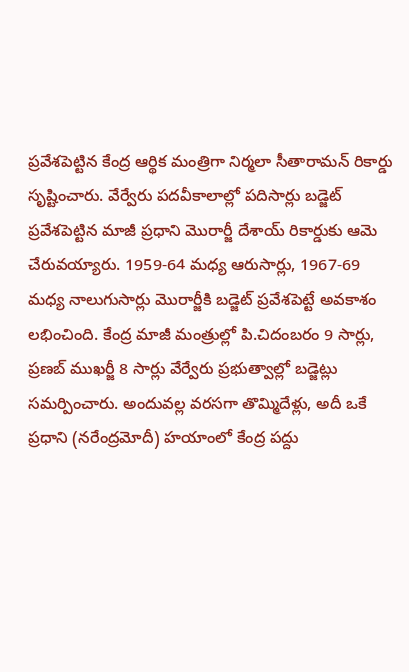ప్రవేశపెట్టిన కేంద్ర ఆర్థిక మంత్రిగా నిర్మలా సీతారామన్‌ రికార్డు సృష్టించారు. వేర్వేరు పదవీకాలాల్లో పదిసార్లు బడ్జెట్‌ ప్రవేశపెట్టిన మాజీ ప్రధాని మొరార్జీ దేశాయ్‌ రికార్డుకు ఆమె చేరువయ్యారు. 1959-64 మధ్య ఆరుసార్లు, 1967-69 మధ్య నాలుగుసార్లు మొరార్జీకి బడ్జెట్‌ ప్రవేశపెట్టే అవకాశం లభించింది. కేంద్ర మాజీ మంత్రుల్లో పి.చిదంబరం 9 సార్లు, ప్రణబ్‌ ముఖర్జీ 8 సార్లు వేర్వేరు ప్రభుత్వాల్లో బడ్జెట్లు సమర్పించారు. అందువల్ల వరసగా తొమ్మిదేళ్లు, అదీ ఒకే ప్రధాని (నరేంద్రమోదీ) హయాంలో కేంద్ర పద్దు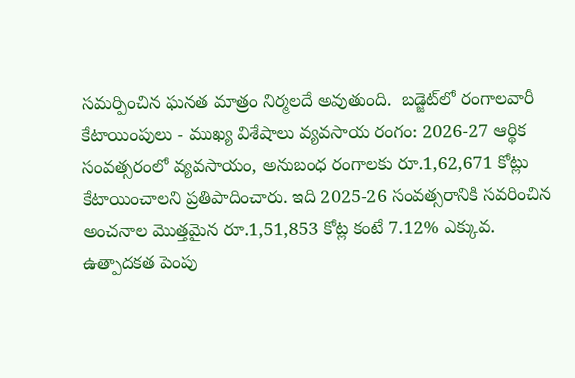సమర్పించిన ఘనత మాత్రం నిర్మలదే అవుతుంది.  బడ్జెట్‌లో రంగాలవారీ కేటాయింపులు - ముఖ్య విశేషాలు వ్యవసాయ రంగం: 2026-27 ఆర్థిక సంవత్సరంలో వ్యవసాయం, అనుబంధ రంగాలకు రూ.1,62,671 కోట్లు కేటాయించాలని ప్రతిపాదించారు. ఇది 2025-26 సంవత్సరానికి సవరించిన అంచనాల మొత్తమైన రూ.1,51,853 కోట్ల కంటే 7.12% ఎక్కువ. ఉత్పాదకత పెంపు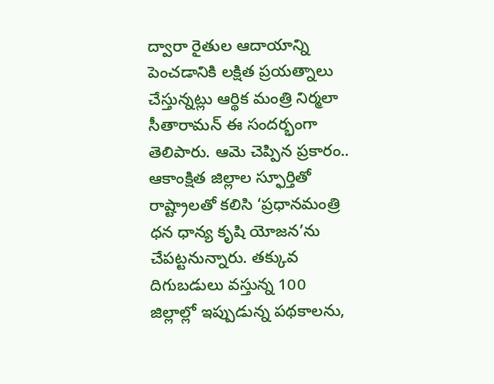ద్వారా రైతుల ఆదాయాన్ని పెంచడానికి లక్షిత ప్రయత్నాలు చేస్తున్నట్లు ఆర్థిక మంత్రి నిర్మలా సీతారామన్‌ ఈ సందర్భంగా తెలిపారు. ఆమె చెప్పిన ప్రకారం.. ఆకాంక్షిత జిల్లాల స్ఫూర్తితో రాష్ట్రాలతో కలిసి ‘ప్రధానమంత్రి ధన ధాన్య కృషి యోజన’ను చేపట్టనున్నారు. తక్కువ దిగుబడులు వస్తున్న 100 జిల్లాల్లో ఇప్పుడున్న పథకాలను,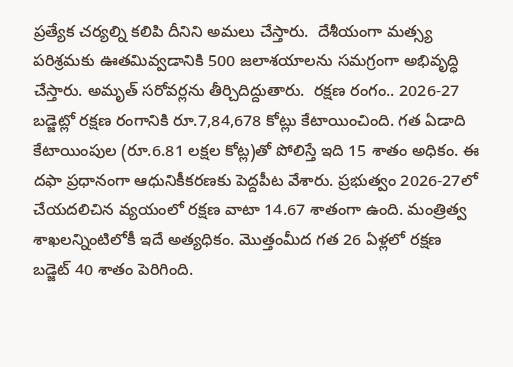ప్రత్యేక చర్యల్ని కలిపి దీనిని అమలు చేస్తారు.  దేశీయంగా మత్స్య పరిశ్రమకు ఊతమివ్వడానికి 500 జలాశయాలను సమగ్రంగా అభివృద్ధి చేస్తారు. అమృత్‌ సరోవర్లను తీర్చిదిద్దుతారు.  రక్షణ రంగం.. 2026-27 బడ్జెట్లో రక్షణ రంగానికి రూ.7,84,678 కోట్లు కేటాయించింది. గత ఏడాది కేటాయింపుల (రూ.6.81 లక్షల కోట్ల)తో పోలిస్తే ఇది 15 శాతం అధికం. ఈ దఫా ప్రధానంగా ఆధునికీకరణకు పెద్దపీట వేశారు. ప్రభుత్వం 2026-27లో చేయదలిచిన వ్యయంలో రక్షణ వాటా 14.67 శాతంగా ఉంది. మంత్రిత్వ శాఖలన్నింటిలోకీ ఇదే అత్యధికం. మొత్తంమీద గత 26 ఏళ్లలో రక్షణ బడ్జెట్‌ 40 శాతం పెరిగింది.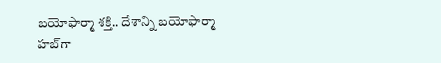బయోఫార్మా శక్తి.. దేశాన్ని బయోఫార్మా హబ్‌గా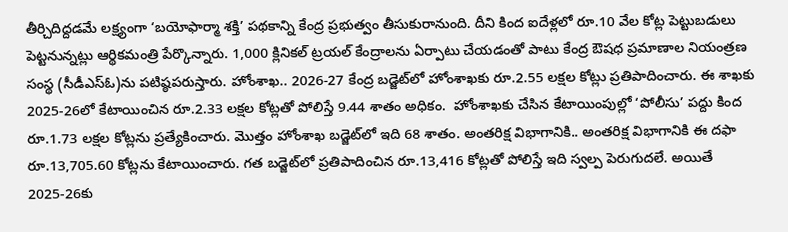తీర్చిదిద్దడమే లక్ష్యంగా ‘బయోఫార్మా శక్తి’ పథకాన్ని కేంద్ర ప్రభుత్వం తీసుకురానుంది. దీని కింద ఐదేళ్లలో రూ.10 వేల కోట్ల పెట్టుబడులు పెట్టనున్నట్లు ఆర్థికమంత్రి పేర్కొన్నారు. 1,000 క్లినికల్‌ ట్రయల్‌ కేంద్రాలను ఏర్పాటు చేయడంతో పాటు కేంద్ర ఔషధ ప్రమాణాల నియంత్రణ సంస్థ (సీడీఎస్‌ఓ)ను పటిష్ఠపరుస్తారు. హోంశాఖ.. 2026-27 కేంద్ర బడ్జెట్‌లో హోంశాఖకు రూ.2.55 లక్షల కోట్లు ప్రతిపాదించారు. ఈ శాఖకు 2025-26లో కేటాయించిన రూ.2.33 లక్షల కోట్లతో పోలిస్తే 9.44 శాతం అధికం.  హోంశాఖకు చేసిన కేటాయింపుల్లో ‘పోలీసు’ పద్దు కింద రూ.1.73 లక్షల కోట్లను ప్రత్యేకించారు. మొత్తం హోంశాఖ బడ్జెట్‌లో ఇది 68 శాతం. అంతరిక్ష విభాగానికి.. అంతరిక్ష విభాగానికి ఈ దఫా రూ.13,705.60 కోట్లను కేటాయించారు. గత బడ్జెట్‌లో ప్రతిపాదించిన రూ.13,416 కోట్లతో పోలిస్తే ఇది స్వల్ప పెరుగుదలే. అయితే 2025-26కు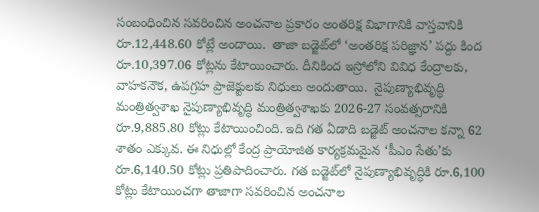సంబంధించిన సవరించిన అంచనాల ప్రకారం అంతరిక్ష విభాగానికి వాస్తవానికి రూ.12,448.60 కోట్లే అందాయి.  తాజా బడ్జెట్‌లో ‘అంతరిక్ష పరిజ్ఞాన’ పద్దు కింద రూ.10,397.06 కోట్లను కేటాయించారు. దీనికింద ఇస్రోలోని వివిధ కేంద్రాలకు, వాహకనౌక, ఉపగ్రహ ప్రాజెక్టులకు నిధులు అందుతాయి.  నైపుణ్యాభివృద్ధి మంత్రిత్వశాఖ నైపుణ్యాభివృద్ధి మంత్రిత్వశాఖకు 2026-27 సంవత్సరానికి రూ.9,885.80 కోట్లు కేటాయించింది. ఇది గత ఏడాది బడ్జెట్‌ అంచనాల కన్నా 62 శాతం ఎక్కువ. ఈ నిధుల్లో కేంద్ర ప్రాయోజిత కార్యక్రమమైన ‘పీఎం సేతు’కు రూ.6,140.50 కోట్లు ప్రతిపాదించారు. గత బడ్జెట్‌లో నైపుణ్యాభివృద్ధికి రూ.6,100 కోట్లు కేటాయించగా తాజాగా సవరించిన అంచనాల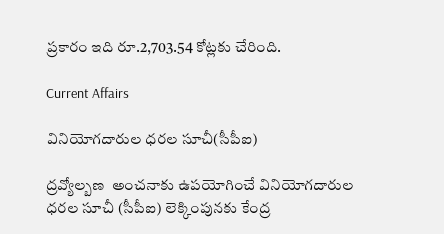ప్రకారం ఇది రూ.2,703.54 కోట్లకు చేరింది.

Current Affairs

వినియోగదారుల ధరల సూచీ(సీపీఐ)

ద్రవ్యోల్బణ  అంచనాకు ఉపయోగించే వినియోగదారుల ధరల సూచీ (సీపీఐ) లెక్కింపునకు కేంద్ర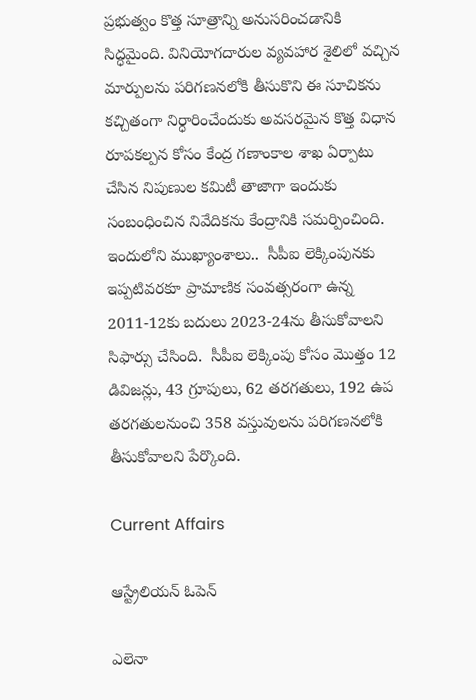ప్రభుత్వం కొత్త సూత్రాన్ని అనుసరించడానికి సిద్ధమైంది. వినియోగదారుల వ్యవహార శైలిలో వచ్చిన మార్పులను పరిగణనలోకి తీసుకొని ఈ సూచికను కచ్చితంగా నిర్ధారించేందుకు అవసరమైన కొత్త విధాన రూపకల్పన కోసం కేంద్ర గణాంకాల శాఖ ఏర్పాటు చేసిన నిపుణుల కమిటీ తాజాగా ఇందుకు సంబంధించిన నివేదికను కేంద్రానికి సమర్పించింది. ఇందులోని ముఖ్యాంశాలు..  సీపీఐ లెక్కింపునకు ఇప్పటివరకూ ప్రామాణిక సంవత్సరంగా ఉన్న 2011-12కు బదులు 2023-24ను తీసుకోవాలని సిఫార్సు చేసింది.  సీపీఐ లెక్కింపు కోసం మొత్తం 12 డివిజన్లు, 43 గ్రూపులు, 62 తరగతులు, 192 ఉప తరగతులనుంచి 358 వస్తువులను పరిగణనలోకి తీసుకోవాలని పేర్కొంది.

Current Affairs

ఆస్ట్రేలియన్‌ ఓపెన్‌

ఎలెనా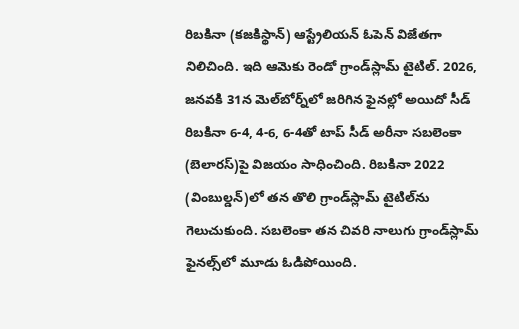రిబకినా (కజకిస్థాన్‌) ఆస్ట్రేలియన్‌ ఓపెన్‌ విజేతగా నిలిచింది. ఇది ఆమెకు రెండో గ్రాండ్‌స్లామ్‌ టైటిల్‌. 2026, జనవకి 31న మెల్‌బోర్న్‌లో జరిగిన ఫైనల్లో అయిదో సీడ్‌ రిబకినా 6-4, 4-6, 6-4తో టాప్‌ సీడ్‌ అరీనా సబలెంకా (బెలారస్‌)పై విజయం సాధించింది. రిబకినా 2022 (వింబుల్డన్‌)లో తన తొలి గ్రాండ్‌స్లామ్‌ టైటిల్‌ను గెలుచుకుంది. సబలెంకా తన చివరి నాలుగు గ్రాండ్‌స్లామ్‌ ఫైనల్స్‌లో మూడు ఓడిపోయింది.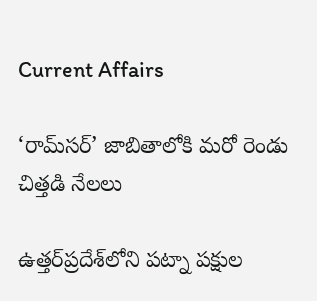Current Affairs

‘రామ్‌సర్‌’ జాబితాలోకి మరో రెండు చిత్తడి నేలలు

ఉత్తర్‌ప్రదేశ్‌లోని పట్నా పక్షుల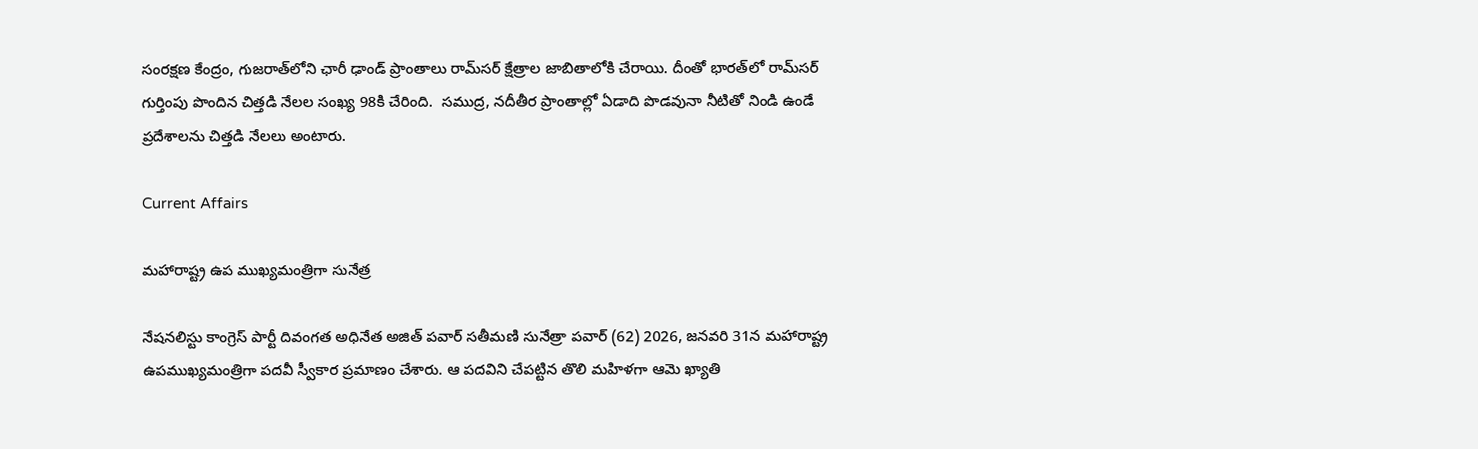సంరక్షణ కేంద్రం, గుజరాత్‌లోని ఛారీ ఢాండ్‌ ప్రాంతాలు రామ్‌సర్‌ క్షేత్రాల జాబితాలోకి చేరాయి. దీంతో భారత్‌లో రామ్‌సర్‌ గుర్తింపు పొందిన చిత్తడి నేలల సంఖ్య 98కి చేరింది.  సముద్ర, నదీతీర ప్రాంతాల్లో ఏడాది పొడవునా నీటితో నిండి ఉండే ప్రదేశాలను చిత్తడి నేలలు అంటారు.

Current Affairs

మహారాష్ట్ర ఉప ముఖ్యమంత్రిగా సునేత్ర

నేషనలిస్టు కాంగ్రెస్‌ పార్టీ దివంగత అధినేత అజిత్‌ పవార్‌ సతీమణి సునేత్రా పవార్‌ (62) 2026, జనవరి 31న మహారాష్ట్ర ఉపముఖ్యమంత్రిగా పదవీ స్వీకార ప్రమాణం చేశారు. ఆ పదవిని చేపట్టిన తొలి మహిళగా ఆమె ఖ్యాతి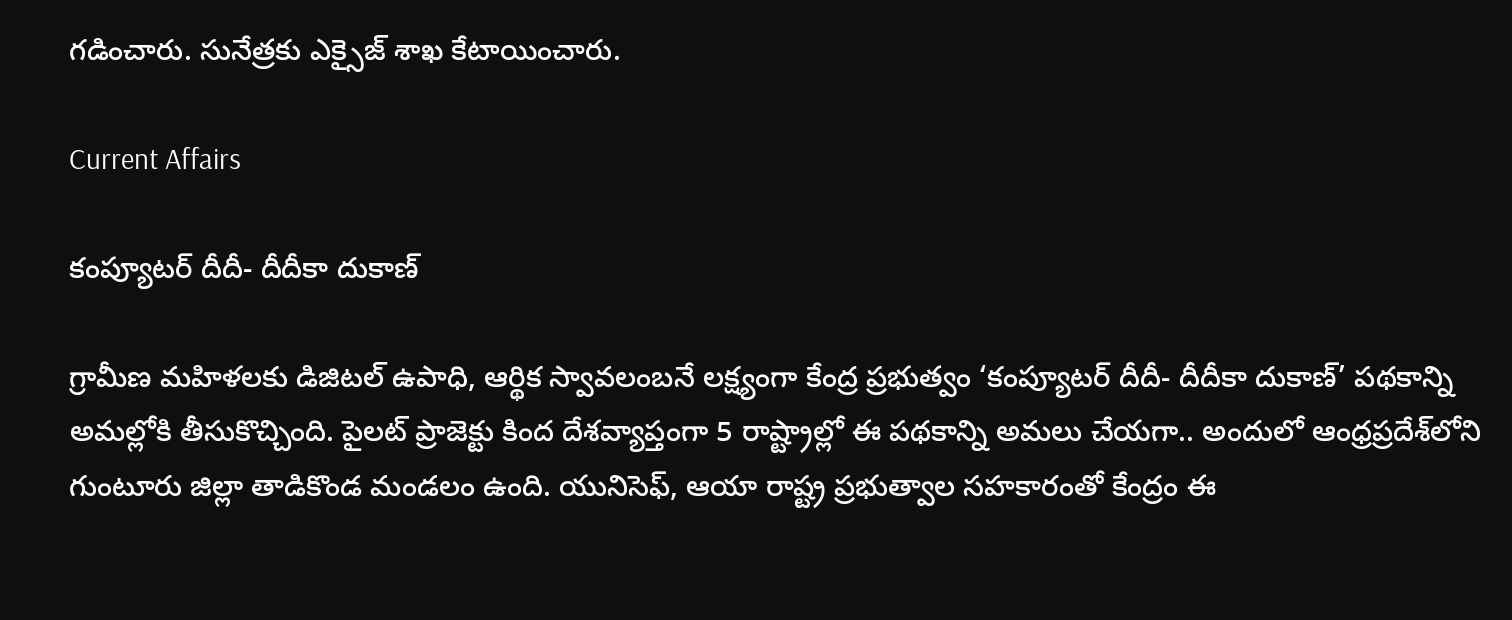గడించారు. సునేత్రకు ఎక్సైజ్‌ శాఖ కేటాయించారు.

Current Affairs

కంప్యూటర్‌ దీదీ- దీదీకా దుకాణ్‌

గ్రామీణ మహిళలకు డిజిటల్‌ ఉపాధి, ఆర్థిక స్వావలంబనే లక్ష్యంగా కేంద్ర ప్రభుత్వం ‘కంప్యూటర్‌ దీదీ- దీదీకా దుకాణ్‌’ పథకాన్ని అమల్లోకి తీసుకొచ్చింది. పైలట్‌ ప్రాజెక్టు కింద దేశవ్యాప్తంగా 5 రాష్ట్రాల్లో ఈ పథకాన్ని అమలు చేయగా.. అందులో ఆంధ్రప్రదేశ్‌లోని గుంటూరు జిల్లా తాడికొండ మండలం ఉంది. యునిసెఫ్, ఆయా రాష్ట్ర ప్రభుత్వాల సహకారంతో కేంద్రం ఈ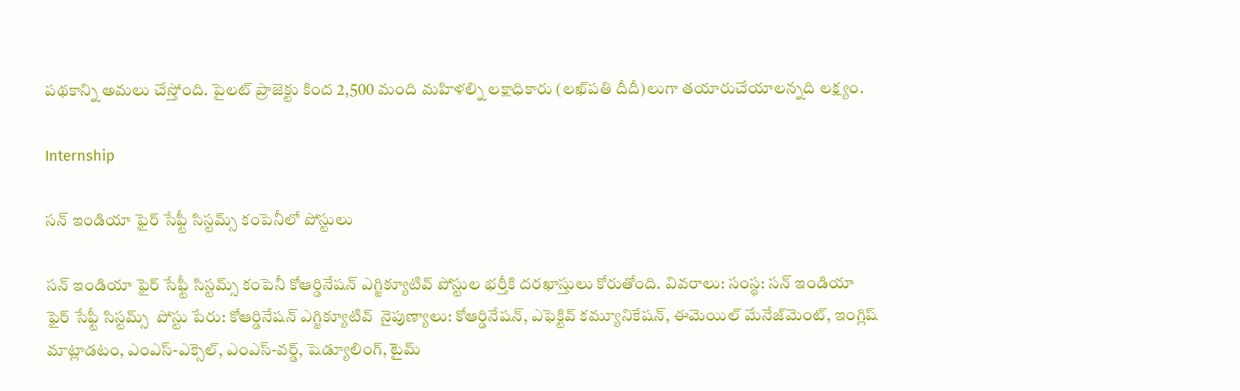పథకాన్ని అమలు చేస్తోంది. పైలట్‌ ప్రాజెక్టు కింద 2,500 మంది మహిళల్ని లక్షాధికారు (లఖ్‌పతి దీదీ)లుగా తయారుచేయాలన్నది లక్ష్యం.

Internship

సన్‌ ఇండియా ఫైర్‌ సేఫ్టీ సిస్టమ్స్‌ కంపెనీలో పోస్టులు

సన్‌ ఇండియా ఫైర్‌ సేఫ్టీ సిస్టమ్స్‌ కంపెనీ కోఆర్డినేషన్‌ ఎగ్జిక్యూటివ్‌ పోస్టుల భర్తీకి దరఖాస్తులు కోరుతోంది. వివరాలు: సంస్థ: సన్‌ ఇండియా ఫైర్‌ సేఫ్టీ సిస్టమ్స్‌  పోస్టు పేరు: కోఆర్డినేషన్‌ ఎగ్జిక్యూటివ్‌  నైపుణ్యాలు: కోఆర్డినేషన్, ఎఫెక్టివ్‌ కమ్యూనికేషన్, ఈమెయిల్‌ మేనేజ్‌మెంట్, ఇంగ్లిష్‌ మాట్లాడటం, ఎంఎస్‌-ఎక్సెల్, ఎంఎస్‌-వర్డ్, షెడ్యూలింగ్, టైమ్‌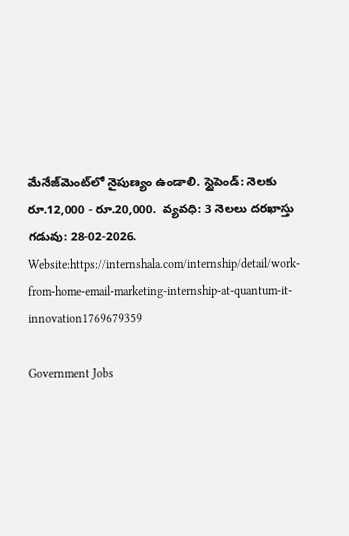మేనేజ్‌మెంట్‌లో నైపుణ్యం ఉండాలి. స్టైపెండ్‌: నెలకు రూ.12,000 - రూ.20,000.  వ్యవధి: 3 నెలలు దరఖాస్తు గడువు: 28-02-2026. Website:https://internshala.com/internship/detail/work-from-home-email-marketing-internship-at-quantum-it-innovation1769679359

Government Jobs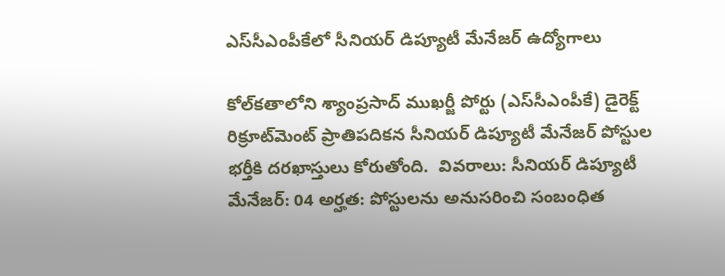ఎస్‌సీఎంపీకేలో సీనియర్ డిప్యూటీ మేనేజర్ ఉద్యోగాలు

కోల్‌కతాలోని శ్యాంప్రసాద్‌ ముఖర్జీ పోర్టు (ఎస్‌సీఎంపీకే) డైరెక్ట్‌ రిక్రూట్‌మెంట్‌ ప్రాతిపదికన సీనియర్‌ డిప్యూటీ మేనేజర్‌ పోస్టుల భర్తీకి దరఖాస్తులు కోరుతోంది.  వివరాలు: సీనియర్ డిప్యూటీ మేనేజర్‌: 04 అర్హత: పోస్టులను అనుసరించి సంబంధిత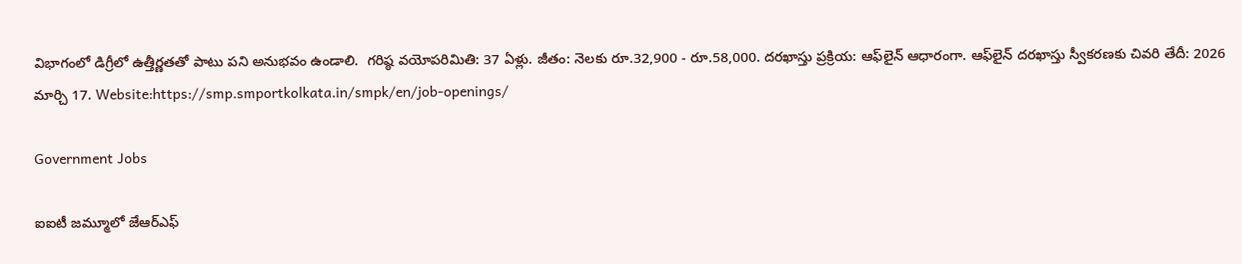విభాగంలో డిగ్రీలో ఉత్తీర్ణతతో పాటు పని అనుభవం ఉండాలి.  గరిష్ఠ వయోపరిమితి: 37 ఏళ్లు. జీతం: నెలకు రూ.32,900 - రూ.58,000. దరఖాస్తు ప్రక్రియ: ఆఫ్‌లైన్‌ ఆధారంగా. ఆఫ్‌లైన్‌ దరఖాస్తు స్వీకరణకు చివరి తేదీ: 2026 మార్చి 17. Website:https://smp.smportkolkata.in/smpk/en/job-openings/

Government Jobs

ఐఐటీ జమ్మూలో జేఆర్‌ఎఫ్‌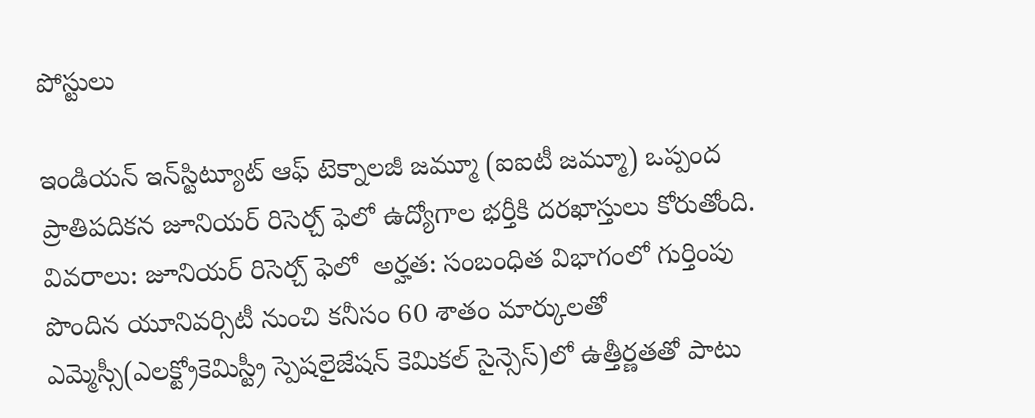పోస్టులు

ఇండియన్‌ ఇన్‌స్టిట్యూట్‌ ఆఫ్‌ టెక్నాలజీ జమ్మూ (ఐఐటీ జమ్మూ) ఒప్పంద ప్రాతిపదికన జూనియర్‌ రిసెర్చ్‌ ఫెలో ఉద్యోగాల భర్తీకి దరఖాస్తులు కోరుతోంది.  వివరాలు: జూనియర్‌ రిసెర్చ్‌ ఫెలో  అర్హత: సంబంధిత విభాగంలో గుర్తింపు పొందిన యూనివర్సిటీ నుంచి కనీసం 60 శాతం మార్కులతో ఎమ్మెస్సీ(ఎలక్ట్రోకెమిస్ట్రీ స్పెషలైజేషన్‌ కెమికల్ సైన్సెస్‌)లో ఉత్తీర్ణతతో పాటు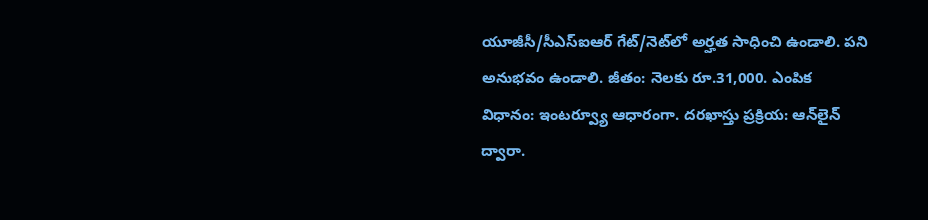యూజీసీ/సీఎస్‌ఐఆర్ గేట్‌/నెట్‌లో అర్హత సాధించి ఉండాలి. పని అనుభవం ఉండాలి. జీతం: నెలకు రూ.31,000. ఎంపిక విధానం: ఇంటర్వ్యూ ఆధారంగా. దరఖాస్తు ప్రక్రియ: ఆన్‌లైన్ ద్వారా.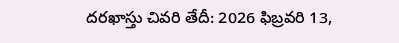దరఖాస్తు చివరి తేదీ: 2026 ఫిబ్రవరి 13,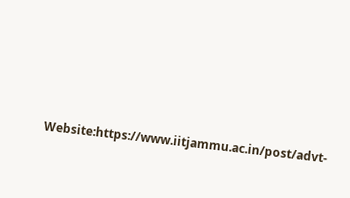Website:https://www.iitjammu.ac.in/post/advt-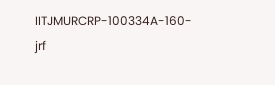IITJMURCRP-100334A-160-jrf